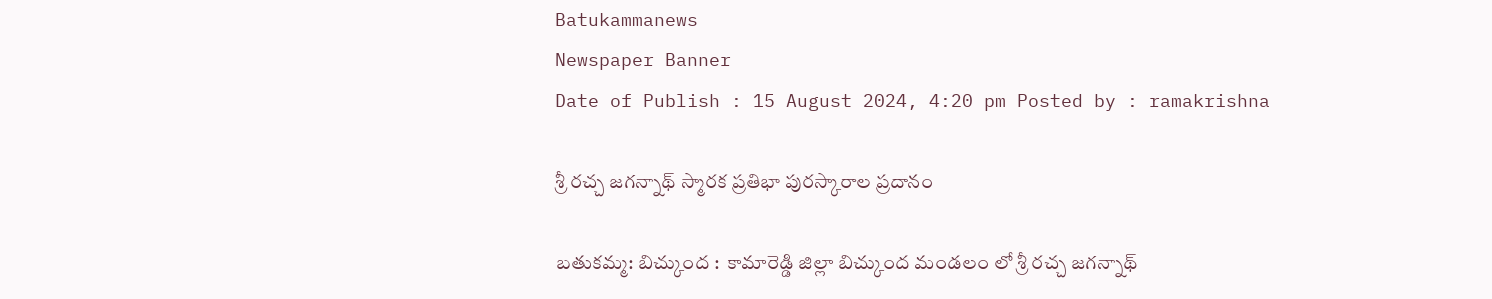Batukammanews
Newspaper Banner
Date of Publish : 15 August 2024, 4:20 pm Posted by : ramakrishna

శ్రీ రచ్చ జగన్నాథ్ స్మారక ప్రతిభా పురస్కారాల ప్రదానం

బతుకమ్మ: బిచ్కుంద :  కామారెడ్డి జిల్లా బిచ్కుంద మండలం లో శ్రీ రచ్చ జగన్నాథ్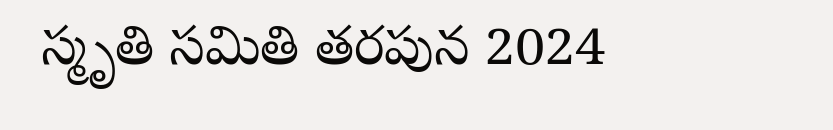స్మృతి సమితి తరపున 2024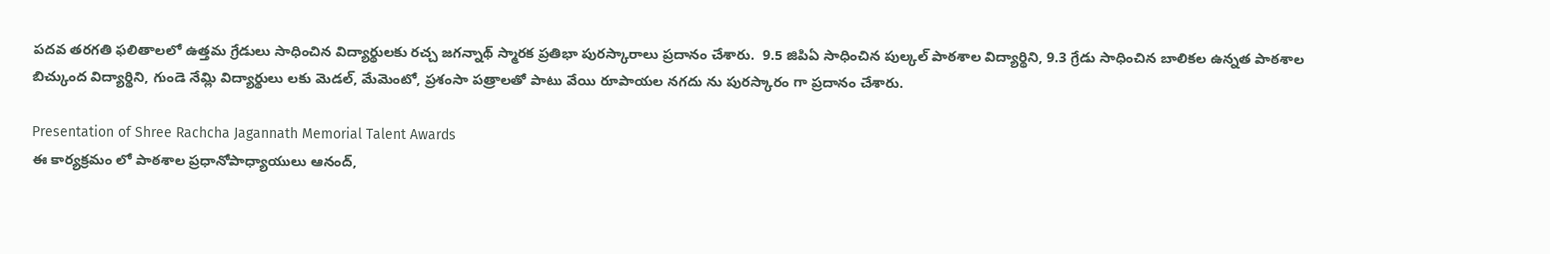పదవ తరగతి ఫలితాలలో ఉత్తమ గ్రేడులు సాధించిన విద్యార్థులకు రచ్చ జగన్నాథ్ స్మారక ప్రతిభా పురస్కారాలు ప్రదానం చేశారు.  9.5 జిపిఏ సాధించిన పుల్కల్ పాఠశాల విద్యార్థిని, 9.3 గ్రేడు సాధించిన బాలికల ఉన్నత పాఠశాల బిచ్కుంద విద్యార్థిని, గుండె నేమ్లి విద్యార్థులు లకు మెడల్, మేమెంటో, ప్రశంసా పత్రాలతో పాటు వేయి రూపాయల నగదు ను పురస్కారం గా ప్రదానం చేశారు.

Presentation of Shree Rachcha Jagannath Memorial Talent Awards
ఈ కార్యక్రమం లో పాఠశాల ప్రధానోపాధ్యాయులు ఆనంద్,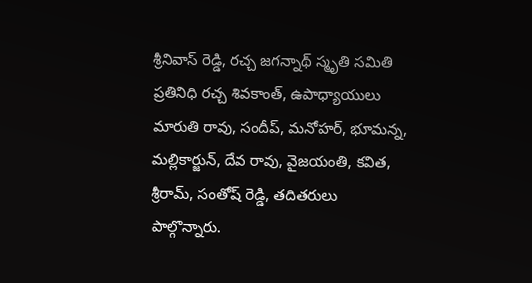శ్రీనివాస్ రెడ్డి, రచ్చ జగన్నాథ్ స్మృతి సమితి ప్రతినిధి రచ్చ శివకాంత్, ఉపాధ్యాయులు మారుతి రావు, సందీప్, మనోహర్, భూమన్న, మల్లికార్జున్, దేవ రావు, వైజయంతి, కవిత, శ్రీరామ్, సంతోష్ రెడ్డి, తదితరులు పాల్గొన్నారు.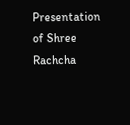Presentation of Shree Rachcha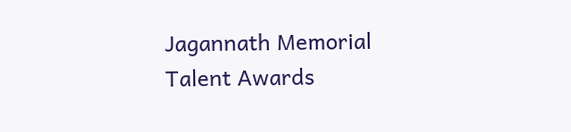Jagannath Memorial Talent Awards